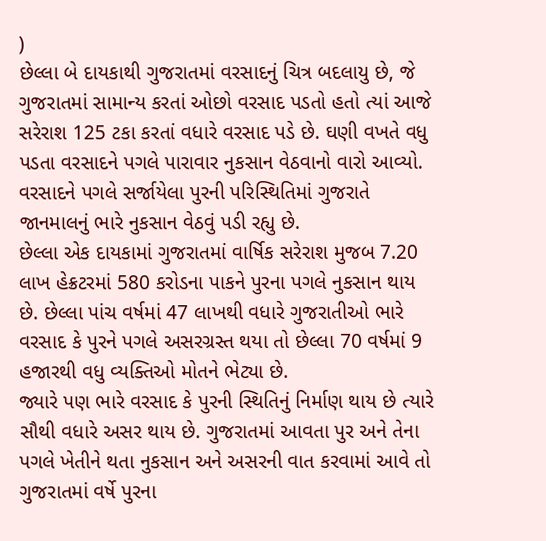)
છેલ્લા બે દાયકાથી ગુજરાતમાં વરસાદનું ચિત્ર બદલાયુ છે, જે ગુજરાતમાં સામાન્ય કરતાં ઓછો વરસાદ પડતો હતો ત્યાં આજે સરેરાશ 125 ટકા કરતાં વધારે વરસાદ પડે છે. ઘણી વખતે વધુ પડતા વરસાદને પગલે પારાવાર નુકસાન વેઠવાનો વારો આવ્યો. વરસાદને પગલે સર્જાયેલા પુરની પરિસ્થિતિમાં ગુજરાતે જાનમાલનું ભારે નુકસાન વેઠવું પડી રહ્યુ છે.
છેલ્લા એક દાયકામાં ગુજરાતમાં વાર્ષિક સરેરાશ મુજબ 7.20 લાખ હેક્રટરમાં 580 કરોડના પાકને પુરના પગલે નુકસાન થાય છે. છેલ્લા પાંચ વર્ષમાં 47 લાખથી વધારે ગુજરાતીઓ ભારે વરસાદ કે પુરને પગલે અસરગ્રસ્ત થયા તો છેલ્લા 70 વર્ષમાં 9 હજારથી વધુ વ્યક્તિઓ મોતને ભેટ્યા છે.
જ્યારે પણ ભારે વરસાદ કે પુરની સ્થિતિનું નિર્માણ થાય છે ત્યારે સૌથી વધારે અસર થાય છે. ગુજરાતમાં આવતા પુર અને તેના પગલે ખેતીને થતા નુકસાન અને અસરની વાત કરવામાં આવે તો ગુજરાતમાં વર્ષે પુરના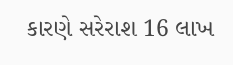કારણે સરેરાશ 16 લાખ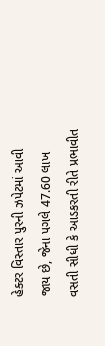હેક્ટર વિસ્તાર પુરની ઝપેટમાં આવી જાય છે, જેના પગલે 47.60 લાખ વસતી સીધી કે આડકરતી રીતે પ્રભાવીત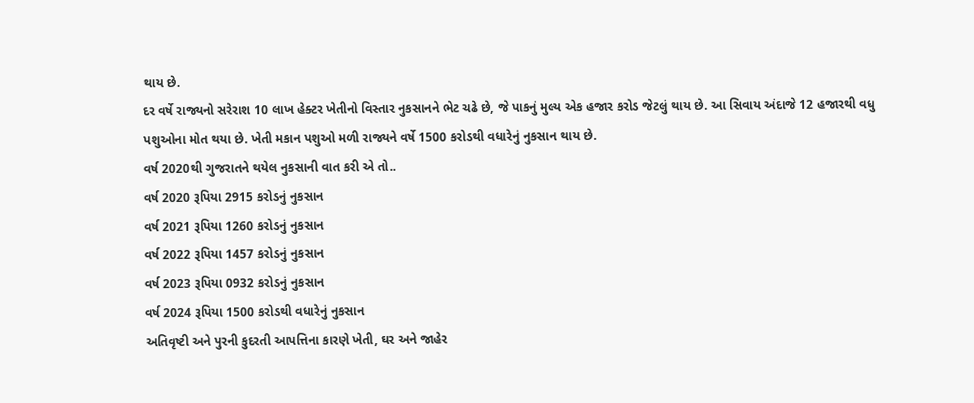થાય છે.
દર વર્ષે રાજ્યનો સરેરાશ 10 લાખ હેક્ટર ખેતીનો વિસ્તાર નુકસાનને ભેટ ચઢે છે, જે પાકનું મુલ્ય એક હજાર કરોડ જેટલું થાય છે. આ સિવાય અંદાજે 12 હજારથી વધુ પશુઓના મોત થયા છે. ખેતી મકાન પશુઓ મળી રાજ્યને વર્ષે 1500 કરોડથી વધારેનું નુકસાન થાય છે.
વર્ષ 2020થી ગુજરાતને થયેલ નુકસાની વાત કરી એ તો..
વર્ષ 2020 રૂપિયા 2915 કરોડનું નુકસાન
વર્ષ 2021 રૂપિયા 1260 કરોડનું નુકસાન
વર્ષ 2022 રૂપિયા 1457 કરોડનું નુકસાન
વર્ષ 2023 રૂપિયા 0932 કરોડનું નુકસાન
વર્ષ 2024 રૂપિયા 1500 કરોડથી વધારેનું નુકસાન
અતિવૃષ્ટી અને પુરની કુદરતી આપત્તિના કારણે ખેતી, ઘર અને જાહેર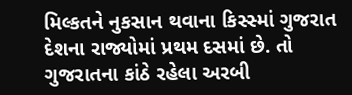મિલ્કતને નુકસાન થવાના કિસ્સ્માં ગુજરાત દેશના રાજ્યોમાં પ્રથમ દસમાં છે. તો ગુજરાતના કાંઠે રહેલા અરબી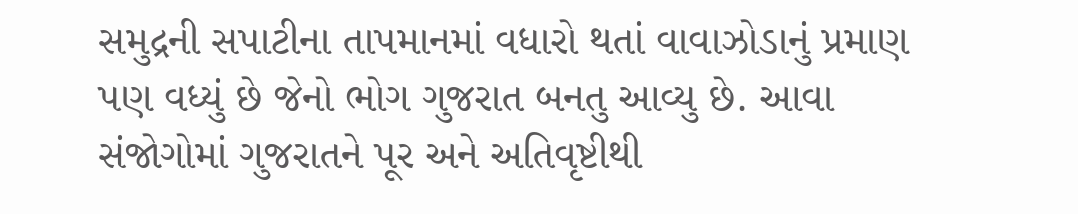સમુદ્રની સપાટીના તાપમાનમાં વધારો થતાં વાવાઝોડાનું પ્રમાણ પણ વધ્યું છે જેનો ભોગ ગુજરાત બનતુ આવ્યુ છે. આવા સંજોગોમાં ગુજરાતને પૂર અને અતિવૃષ્ટીથી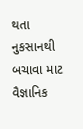થતા નુકસાનથી બચાવા માટ વૈજ્ઞાનિક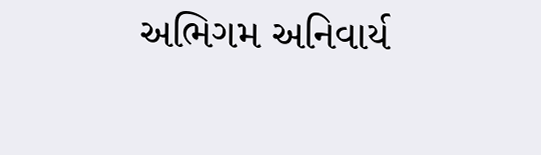અભિગમ અનિવાર્ય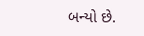બન્યો છે.